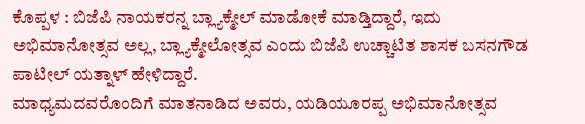ಕೊಪ್ಪಳ : ಬಿಜೆಪಿ ನಾಯಕರನ್ನ ಬ್ಲ್ಯಾಕ್ಮೇಲ್ ಮಾಡೋಕೆ ಮಾಡ್ತಿದ್ದಾರೆ, ಇದು ಅಭಿಮಾನೋತ್ಸವ ಅಲ್ಲ, ಬ್ಲ್ಯಾಕ್ಮೇಲೋತ್ಸವ ಎಂದು ಬಿಜೆಪಿ ಉಚ್ಚಾಟಿತ ಶಾಸಕ ಬಸನಗೌಡ ಪಾಟೀಲ್ ಯತ್ನಾಳ್ ಹೇಳಿದ್ದಾರೆ.
ಮಾಧ್ಯಮದವರೊಂದಿಗೆ ಮಾತನಾಡಿದ ಅವರು, ಯಡಿಯೂರಪ್ಪ ಅಭಿಮಾನೋತ್ಸವ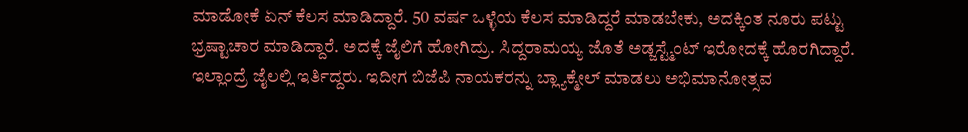ಮಾಡೋಕೆ ಏನ್ ಕೆಲಸ ಮಾಡಿದ್ದಾರೆ. 50 ವರ್ಷ ಒಳ್ಳೆಯ ಕೆಲಸ ಮಾಡಿದ್ದರೆ ಮಾಡಬೇಕು, ಅದಕ್ಕಿಂತ ನೂರು ಪಟ್ಟು ಭ್ರಷ್ಟಾಚಾರ ಮಾಡಿದ್ದಾರೆ. ಅದಕ್ಕೆ ಜೈಲಿಗೆ ಹೋಗಿದ್ರು. ಸಿದ್ದರಾಮಯ್ಯ ಜೊತೆ ಅಡ್ಜಸ್ಟ್ಮೆಂಟ್ ಇರೋದಕ್ಕೆ ಹೊರಗಿದ್ದಾರೆ. ಇಲ್ಲಾಂದ್ರೆ ಜೈಲಲ್ಲಿ ಇರ್ತಿದ್ದರು. ಇದೀಗ ಬಿಜೆಪಿ ನಾಯಕರನ್ನು ಬ್ಲ್ಯಾಕ್ಮೇಲ್ ಮಾಡಲು ಅಭಿಮಾನೋತ್ಸವ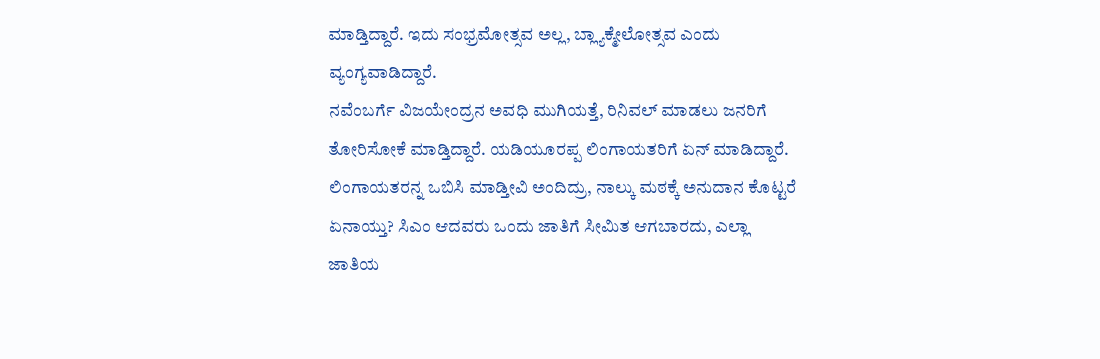ಮಾಡ್ತಿದ್ದಾರೆ. ಇದು ಸಂಭ್ರಮೋತ್ಸವ ಅಲ್ಲ, ಬ್ಲ್ಯಾಕ್ಮೇಲೋತ್ಸವ ಎಂದು ವ್ಯಂಗ್ಯವಾಡಿದ್ದಾರೆ.
ನವೆಂಬರ್ಗೆ ವಿಜಯೇಂದ್ರನ ಅವಧಿ ಮುಗಿಯತ್ತೆ, ರಿನಿವಲ್ ಮಾಡಲು ಜನರಿಗೆ ತೋರಿಸೋಕೆ ಮಾಡ್ತಿದ್ದಾರೆ. ಯಡಿಯೂರಪ್ಪ ಲಿಂಗಾಯತರಿಗೆ ಏನ್ ಮಾಡಿದ್ದಾರೆ. ಲಿಂಗಾಯತರನ್ನ ಒಬಿಸಿ ಮಾಡ್ತೀವಿ ಅಂದಿದ್ರು, ನಾಲ್ಕು ಮಠಕ್ಕೆ ಅನುದಾನ ಕೊಟ್ಟರೆ ಏನಾಯ್ತು? ಸಿಎಂ ಆದವರು ಒಂದು ಜಾತಿಗೆ ಸೀಮಿತ ಆಗಬಾರದು, ಎಲ್ಲಾ ಜಾತಿಯ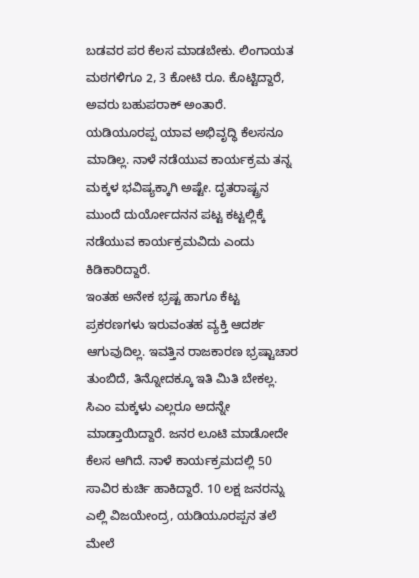ಬಡವರ ಪರ ಕೆಲಸ ಮಾಡಬೇಕು. ಲಿಂಗಾಯತ ಮಠಗಳಿಗೂ 2, 3 ಕೋಟಿ ರೂ. ಕೊಟ್ಟಿದ್ದಾರೆ, ಅವರು ಬಹುಪರಾಕ್ ಅಂತಾರೆ. ಯಡಿಯೂರಪ್ಪ ಯಾವ ಅಭಿವೃದ್ಧಿ ಕೆಲಸನೂ ಮಾಡಿಲ್ಲ. ನಾಳೆ ನಡೆಯುವ ಕಾರ್ಯಕ್ರಮ ತನ್ನ ಮಕ್ಕಳ ಭವಿಷ್ಯಕ್ಕಾಗಿ ಅಷ್ಟೇ. ದೃತರಾಷ್ಟ್ರನ ಮುಂದೆ ದುರ್ಯೋದನನ ಪಟ್ಟ ಕಟ್ಟಲ್ಲಿಕ್ಕೆ ನಡೆಯುವ ಕಾರ್ಯಕ್ರಮವಿದು ಎಂದು ಕಿಡಿಕಾರಿದ್ದಾರೆ.
ಇಂತಹ ಅನೇಕ ಭ್ರಷ್ಟ ಹಾಗೂ ಕೆಟ್ಟ ಪ್ರಕರಣಗಳು ಇರುವಂತಹ ವ್ಯಕ್ತಿ ಆದರ್ಶ ಆಗುವುದಿಲ್ಲ. ಇವತ್ತಿನ ರಾಜಕಾರಣ ಭ್ರಷ್ಟಾಚಾರ ತುಂಬಿದೆ, ತಿನ್ನೋದಕ್ಕೂ ಇತಿ ಮಿತಿ ಬೇಕಲ್ಲ. ಸಿಎಂ ಮಕ್ಕಳು ಎಲ್ಲರೂ ಅದನ್ನೇ ಮಾಡ್ತಾಯಿದ್ದಾರೆ. ಜನರ ಲೂಟಿ ಮಾಡೋದೇ ಕೆಲಸ ಆಗಿದೆ. ನಾಳೆ ಕಾರ್ಯಕ್ರಮದಲ್ಲಿ 50 ಸಾವಿರ ಕುರ್ಚಿ ಹಾಕಿದ್ದಾರೆ. 10 ಲಕ್ಷ ಜನರನ್ನು ಎಲ್ಲಿ ವಿಜಯೇಂದ್ರ, ಯಡಿಯೂರಪ್ಪನ ತಲೆ ಮೇಲೆ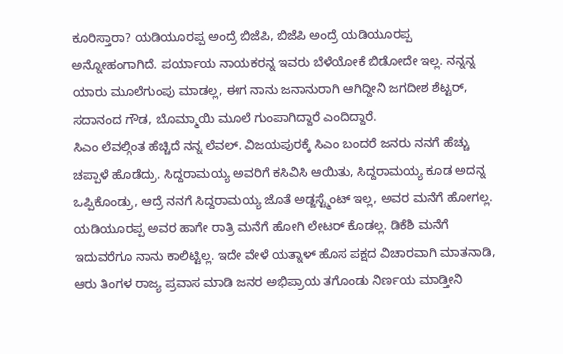ಕೂರಿಸ್ತಾರಾ? ಯಡಿಯೂರಪ್ಪ ಅಂದ್ರೆ ಬಿಜೆಪಿ, ಬಿಜೆಪಿ ಅಂದ್ರೆ ಯಡಿಯೂರಪ್ಪ ಅನ್ನೋಹಂಗಾಗಿದೆ. ಪರ್ಯಾಯ ನಾಯಕರನ್ನ ಇವರು ಬೆಳೆಯೋಕೆ ಬಿಡೋದೇ ಇಲ್ಲ. ನನ್ನನ್ನ ಯಾರು ಮೂಲೆಗುಂಪು ಮಾಡಲ್ಲ, ಈಗ ನಾನು ಜನಾನುರಾಗಿ ಆಗಿದ್ದೀನಿ ಜಗದೀಶ ಶೆಟ್ಟರ್, ಸದಾನಂದ ಗೌಡ, ಬೊಮ್ಮಾಯಿ ಮೂಲೆ ಗುಂಪಾಗಿದ್ದಾರೆ ಎಂದಿದ್ದಾರೆ.
ಸಿಎಂ ಲೆವಲ್ಗಿಂತ ಹೆಚ್ಚಿದೆ ನನ್ನ ಲೆವಲ್. ವಿಜಯಪುರಕ್ಕೆ ಸಿಎಂ ಬಂದರೆ ಜನರು ನನಗೆ ಹೆಚ್ಚು ಚಪ್ಪಾಳೆ ಹೊಡೆದ್ರು. ಸಿದ್ದರಾಮಯ್ಯ ಅವರಿಗೆ ಕಸಿವಿಸಿ ಆಯಿತು, ಸಿದ್ದರಾಮಯ್ಯ ಕೂಡ ಅದನ್ನ ಒಪ್ಪಿಕೊಂಡ್ರು, ಆದ್ರೆ ನನಗೆ ಸಿದ್ದರಾಮಯ್ಯ ಜೊತೆ ಅಡ್ಜಸ್ಟ್ಮೆಂಟ್ ಇಲ್ಲ, ಅವರ ಮನೆಗೆ ಹೋಗಲ್ಲ. ಯಡಿಯೂರಪ್ಪ ಅವರ ಹಾಗೇ ರಾತ್ರಿ ಮನೆಗೆ ಹೋಗಿ ಲೇಟರ್ ಕೊಡಲ್ಲ. ಡಿಕೆಶಿ ಮನೆಗೆ ಇದುವರೆಗೂ ನಾನು ಕಾಲಿಟ್ಟಿಲ್ಲ. ಇದೇ ವೇಳೆ ಯತ್ನಾಳ್ ಹೊಸ ಪಕ್ಷದ ವಿಚಾರವಾಗಿ ಮಾತನಾಡಿ, ಆರು ತಿಂಗಳ ರಾಜ್ಯ ಪ್ರವಾಸ ಮಾಡಿ ಜನರ ಅಭಿಪ್ರಾಯ ತಗೊಂಡು ನಿರ್ಣಯ ಮಾಡ್ತೀನಿ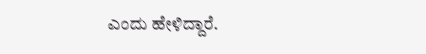ಎಂದು ಹೇಳಿದ್ದಾರೆ.